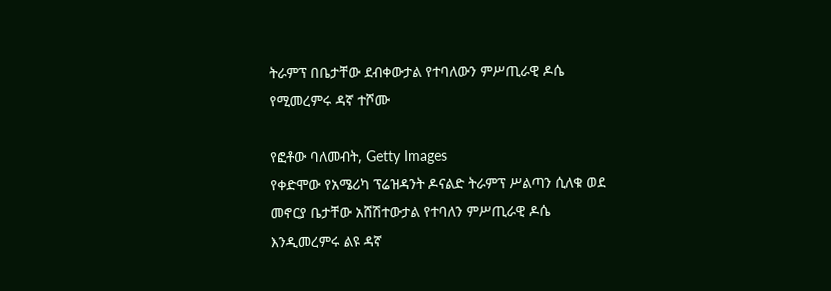ትራምፕ በቤታቸው ደብቀውታል የተባለውን ምሥጢራዊ ዶሴ የሚመረምሩ ዳኛ ተሾሙ

የፎቶው ባለመብት, Getty Images
የቀድሞው የአሜሪካ ፕሬዝዳንት ዶናልድ ትራምፕ ሥልጣን ሲለቁ ወደ መኖርያ ቤታቸው አሸሽተውታል የተባለን ምሥጢራዊ ዶሴ እንዲመረምሩ ልዩ ዳኛ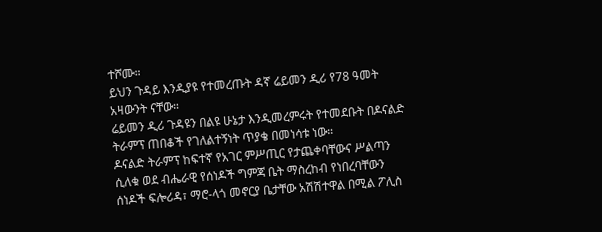ተሾሙ።
ይህን ጉዳይ እንዲያዩ የተመረጡት ዳኛ ሬይመን ዲሪ የ78 ዓመት አዛውንት ናቸው።
ሬይመን ዲሪ ጉዳዩን በልዩ ሁኔታ እንዲመረምሩት የተመደቡት በዶናልድ ትራምፕ ጠበቆች የገለልተኝነት ጥያቄ በመነሳቱ ነው።
ዶናልድ ትራምፕ ከፍተኛ የአገር ምሥጢር የታጨቀባቸውና ሥልጣን ሲለቁ ወደ ብሔራዊ የሰነዶች ግምጃ ቤት ማስረከብ የነበረባቸውን ሰነዶች ፍሎሪዳ፣ ማሮ-ላጎ መኖርያ ቤታቸው አሽሽተዋል በሚል ፖሊስ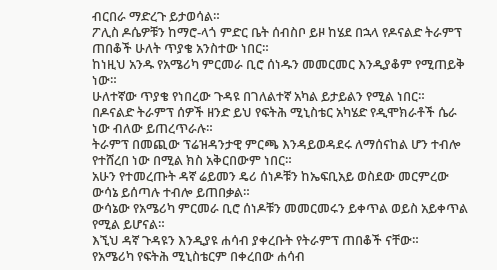ብርበራ ማድረጉ ይታወሳል።
ፖሊስ ዶሴዎቹን ከማሮ-ላጎ ምድር ቤት ሰብስቦ ይዞ ከሄደ በኋላ የዶናልድ ትራምፕ ጠበቆች ሁለት ጥያቄ አንስተው ነበር።
ከነዚህ አንዱ የአሜሪካ ምርመራ ቢሮ ሰነዱን መመርመር እንዲያቆም የሚጠይቅ ነው።
ሁለተኛው ጥያቄ የነበረው ጉዳዩ በገለልተኛ አካል ይታይልን የሚል ነበር።
በዶናልድ ትራምፕ ሰዎች ዘንድ ይህ የፍትሕ ሚኒስቴር አካሄድ የዲሞክራቶች ሴራ ነው ብለው ይጠረጥራሉ።
ትራምፕ በመጪው ፕሬዝዳንታዊ ምርጫ እንዳይወዳደሩ ለማሰናከል ሆን ተብሎ የተሸረበ ነው በሚል ክስ አቅርበውም ነበር።
አሁን የተመረጡት ዳኛ ሬይመን ዴሪ ሰነዶቹን ከኤፍቢአይ ወስደው መርምረው ውሳኔ ይሰጣሉ ተብሎ ይጠበቃል።
ውሳኔው የአሜሪካ ምርመራ ቢሮ ሰነዶቹን መመርመሩን ይቀጥል ወይስ አይቀጥል የሚል ይሆናል።
እኚህ ዳኛ ጉዳዩን እንዲያዩ ሐሳብ ያቀረቡት የትራምፕ ጠበቆች ናቸው።
የአሜሪካ የፍትሕ ሚኒስቴርም በቀረበው ሐሳብ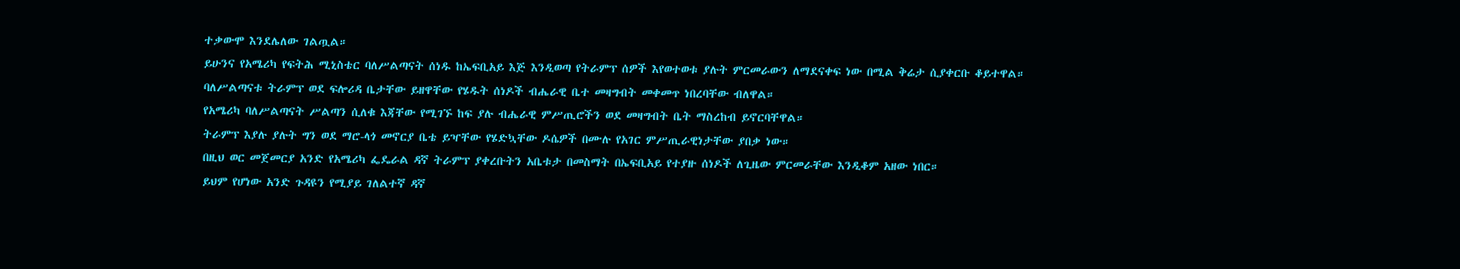ተቃውሞ እንደሌለው ገልጧል።
ይሁንና የአሜሪካ የፍትሕ ሚኒስቴር ባለሥልጣናት ሰነዱ ከኤፍቢአይ እጅ እንዲወጣ የትራምፕ ሰዎች እየወተወቱ ያሉት ምርመራውን ለማደናቀፍ ነው በሚል ቅሬታ ሲያቀርቡ ቆይተዋል።
ባለሥልጣናቱ ትራምፕ ወደ ፍሎሪዳ ቤታቸው ይዘዋቸው የሄዱት ሰነዶች ብሔራዊ ቤተ መዛግብት መቀመጥ ነበረባቸው ብለዋል።
የአሜሪካ ባለሥልጣናት ሥልጣን ሲለቁ እጃቸው የሚገኙ ከፍ ያሉ ብሔራዊ ምሥጢሮችን ወደ መዛግብት ቤት ማስረከብ ይኖርባቸዋል።
ትራምፕ እያሉ ያሉት ግን ወደ ማሮ-ላጎ መኖርያ ቤቴ ይዣቸው የሄድኳቸው ዶሴዎች በሙሉ የአገር ምሥጢራዊነታቸው ያበቃ ነው።
በዚህ ወር መጀመርያ አንድ የአሜሪካ ፌዴራል ዳኛ ትራምፕ ያቀረቡትን አቤቱታ በመስማት በኤፍቢአይ የተያዙ ሰነዶች ለጊዜው ምርመራቸው እንዲቆም አዘው ነበር።
ይህም የሆነው አንድ ጉዳዩን የሚያይ ገለልተኛ ዳኛ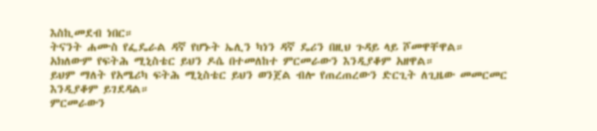እስኪመደብ ነበር።
ትናንት ሐሙስ የፌዴራል ዳኛ የሆኑት ኤሊን ካነን ዳኛ ዴሪን በዚህ ጉዳይ ላይ ሾመዋቸዋል።
አክለውም የፍትሕ ሚኒስቴር ይህን ዶሴ በተመለከተ ምርመራውን እንዲያቆም አዘዋል።
ይህም ማለት የአሜሪካ ፍትሕ ሚኒስቴር ይህን ወንጀል ብሎ የጠረጠረውን ድርጊት ለጊዜው መመርመር እንዲያቆም ይገደዳል።
ምርመራውን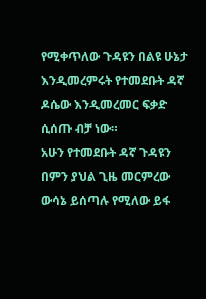የሚቀጥለው ጉዳዩን በልዩ ሁኔታ እንዲመረምሩት የተመደቡት ዳኛ ዶሴው እንዲመረመር ፍቃድ ሲሰጡ ብቻ ነው።
አሁን የተመደቡት ዳኛ ጉዳዩን በምን ያህል ጊዜ መርምረው ውሳኔ ይሰጣሉ የሚለው ይፋ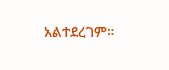አልተደረገም።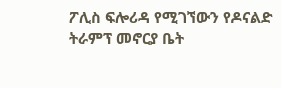ፖሊስ ፍሎሪዳ የሚገኘውን የዶናልድ ትራምፕ መኖርያ ቤት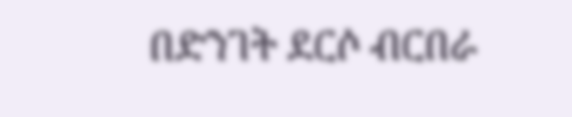በድንገት ደርሶ ብርበራ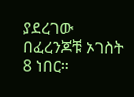ያደረገው በፈረንጆቹ ኦገስት 8 ነበር።